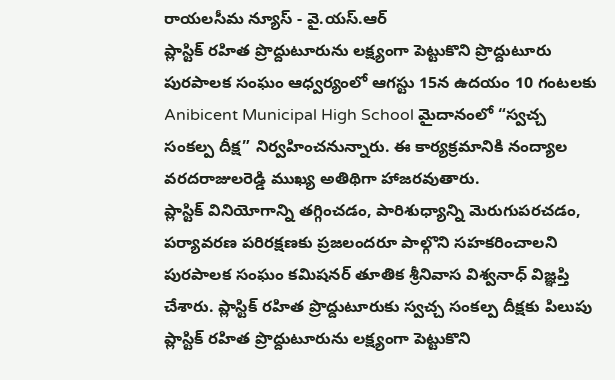రాయలసీమ న్యూస్ - వై.యస్.ఆర్
ప్లాస్టిక్ రహిత ప్రొద్దుటూరును లక్ష్యంగా పెట్టుకొని ప్రొద్దుటూరు పురపాలక సంఘం ఆధ్వర్యంలో ఆగస్టు 15న ఉదయం 10 గంటలకు Anibicent Municipal High School మైదానంలో “స్వచ్చ సంకల్ప దీక్ష” నిర్వహించనున్నారు. ఈ కార్యక్రమానికి నంద్యాల వరదరాజులరెడ్డి ముఖ్య అతిథిగా హాజరవుతారు.
ప్లాస్టిక్ వినియోగాన్ని తగ్గించడం, పారిశుధ్యాన్ని మెరుగుపరచడం, పర్యావరణ పరిరక్షణకు ప్రజలందరూ పాల్గొని సహకరించాలని పురపాలక సంఘం కమిషనర్ తూతిక శ్రీనివాస విశ్వనాధ్ విజ్ఞప్తి చేశారు. ప్లాస్టిక్ రహిత ప్రొద్దుటూరుకు స్వచ్చ సంకల్ప దీక్షకు పిలుపు ప్లాస్టిక్ రహిత ప్రొద్దుటూరును లక్ష్యంగా పెట్టుకొని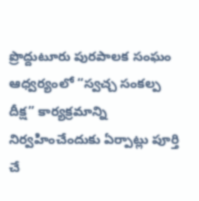ప్రొద్దుటూరు పురపాలక సంఘం ఆధ్వర్యంలో “స్వచ్చ సంకల్ప దీక్ష” కార్యక్రమాన్ని నిర్వహించేందుకు ఏర్పాట్లు పూర్తి చే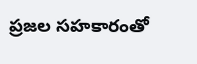ప్రజల సహకారంతో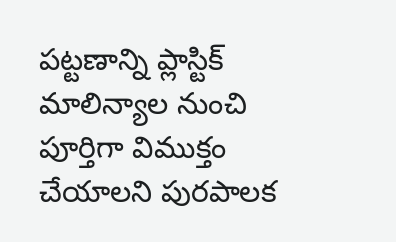పట్టణాన్ని ప్లాస్టిక్ మాలిన్యాల నుంచి పూర్తిగా విముక్తం చేయాలని పురపాలక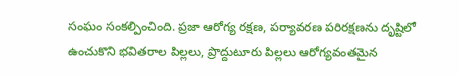సంఘం సంకల్పించింది. ప్రజా ఆరోగ్య రక్షణ, పర్యావరణ పరిరక్షణను దృష్టిలో ఉంచుకొని భవితరాల పిల్లలు, ప్రొద్దుటూరు పిల్లలు ఆరోగ్యవంతమైన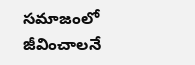సమాజంలో జీవించాలనే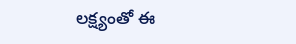లక్ష్యంతో ఈ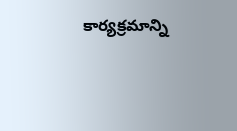కార్యక్రమాన్ని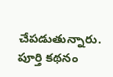చేపడుతున్నారు.
పూర్తి కథనం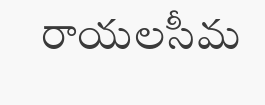రాయలసీమ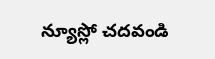న్యూస్లో చదవండి